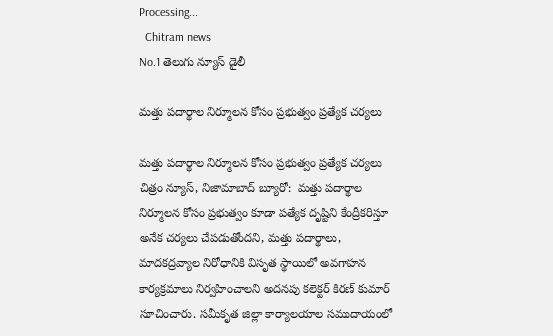Processing...
  Chitram news
No.1 తెలుగు న్యూస్ డైలీ

మత్తు పదార్థాల నిర్మూలన కోసం ప్రభుత్వం ప్రత్యేక చర్యలు

మత్తు పదార్థాల నిర్మూలన కోసం ప్రభుత్వం ప్రత్యేక చర్యలు  చిత్రం న్యూస్, నిజామాబాద్ బ్యూరో:  మత్తు పదార్థాల నిర్మూలన కోసం ప్రభుత్వం కూడా పత్యేక దృష్టిని కేంద్రీకరిస్తూ అనేక చర్యలు చేపడుతోందని, మత్తు పదార్థాలు, మాదకద్రవ్యాల నిరోధానికి విసృత స్థాయిలో అవగాహన కార్యక్రమాలు నిర్వహించాలని అదనపు కలెక్టర్ కిరణ్ కుమార్ సూచించారు. సమీకృత జిల్లా కార్యాలయాల సముదాయంలో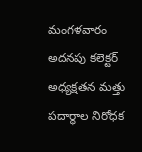మంగళవారం అదనపు కలెక్టర్ అధ్యక్షతన మత్తు పదార్థాల నిరోధక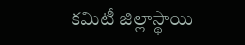కమిటీ జిల్లాస్థాయి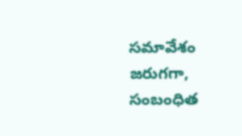సమావేశం జరుగగా, సంబంధిత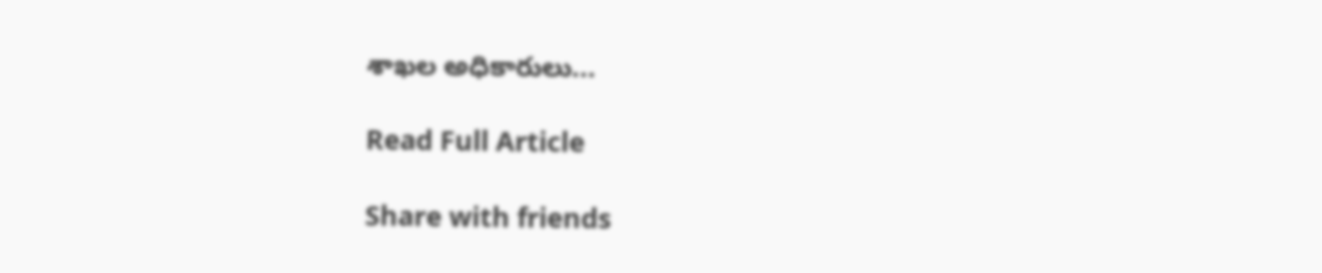శాఖల అధికారులు...

Read Full Article

Share with friends